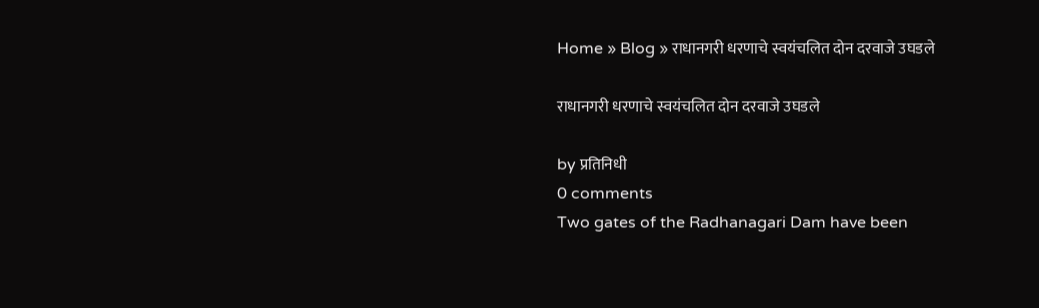Home » Blog » राधानगरी धरणाचे स्वयंचलित दोन दरवाजे उघडले

राधानगरी धरणाचे स्वयंचलित दोन दरवाजे उघडले

by प्रतिनिधी
0 comments
Two gates of the Radhanagari Dam have been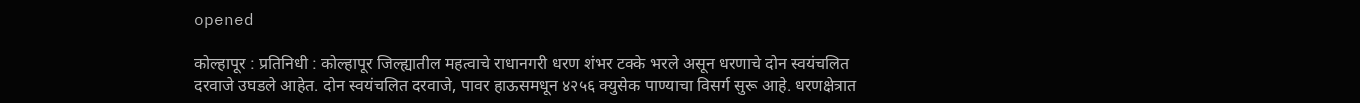opened

कोल्हापूर : प्रतिनिधी : कोल्हापूर जिल्ह्यातील महत्वाचे राधानगरी धरण शंभर टक्के भरले असून धरणाचे दोन स्वयंचलित दरवाजे उघडले आहेत. दोन स्वयंचलित दरवाजे, पावर हाऊसमधून ४२५६ क्युसेक पाण्याचा विसर्ग सुरू आहे. धरणक्षेत्रात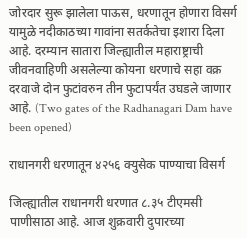जोरदार सुरू झालेला पाऊस, धरणातून होणारा विसर्ग यामुळे नदीकाठच्या गावांना सतर्कतेचा इशारा दिला आहे. दरम्यान सातारा जिल्ह्यातील महाराष्ट्राची जीवनवाहिणी असलेल्या कोयना धरणाचे सहा वक्र दरवाजे दोन फुटांवरुन तीन फुटापर्यंत उघडले जाणार आहे. (Two gates of the Radhanagari Dam have been opened)

राधानगरी धरणातून ४२५६ क्युसेक पाण्याचा विसर्ग

जिल्ह्यातील राधानगरी धरणात ८.३५ टीएमसी पाणीसाठा आहे. आज शुक्रवारी दुपारच्या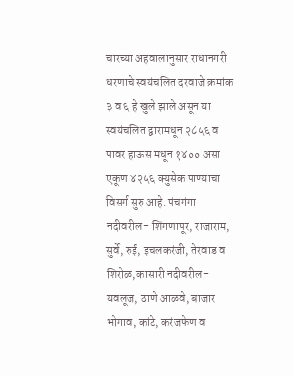चारच्या अहवालानुसार राधानगरी धरणाचे स्वयंचलित दरवाजे क्रमांक ३ व ६ हे खुले झाले असून या स्वयंचलित द्वारामधून २८५६ व पावर हाऊस मधून १४०० असा एकूण ४२५६ क्युसेक पाण्याचा विसर्ग सुरु आहे. पंचगंगा नदीवरील- शिंगणापूर, राजाराम, सुर्वे, रुई, इचलकरंजी, तेरवाड व शिरोळ,कासारी नदीवरील- यवलूज, ठाणे आळवे, बाजार भोगाव, कांटे, करंजफेण व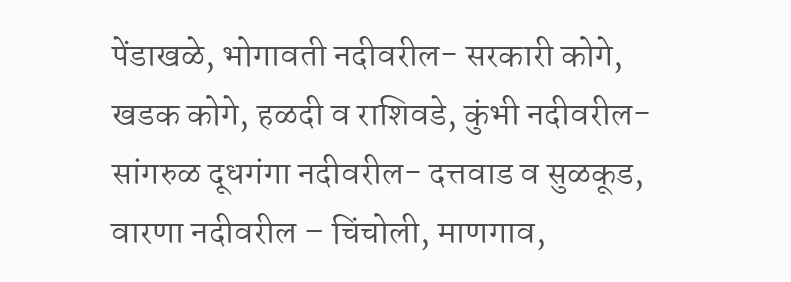पेंडाखळे, भोगावती नदीवरील- सरकारी कोगे, खडक कोगे, हळदी व राशिवडे, कुंभी नदीवरील- सांगरुळ दूधगंगा नदीवरील- दत्तवाड व सुळकूड, वारणा नदीवरील – चिंचोली, माणगाव,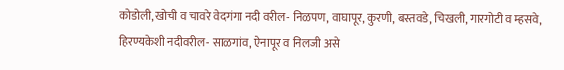कोडोली,खोची व चावरे वेदगंगा नदी वरील- निळपण, वाघापूर, कुरणी, बस्तवडे, चिखली, गारगोटी व म्हसवे, हिरण्यकेशी नदीवरील- साळगांव, ऐनापूर व निलजी असे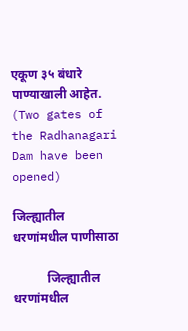एकूण ३५ बंधारे पाण्याखाली आहेत. (Two gates of the Radhanagari Dam have been opened)

जिल्ह्यातील धरणांमधील पाणीसाठा

           जिल्ह्यातील धरणांमधील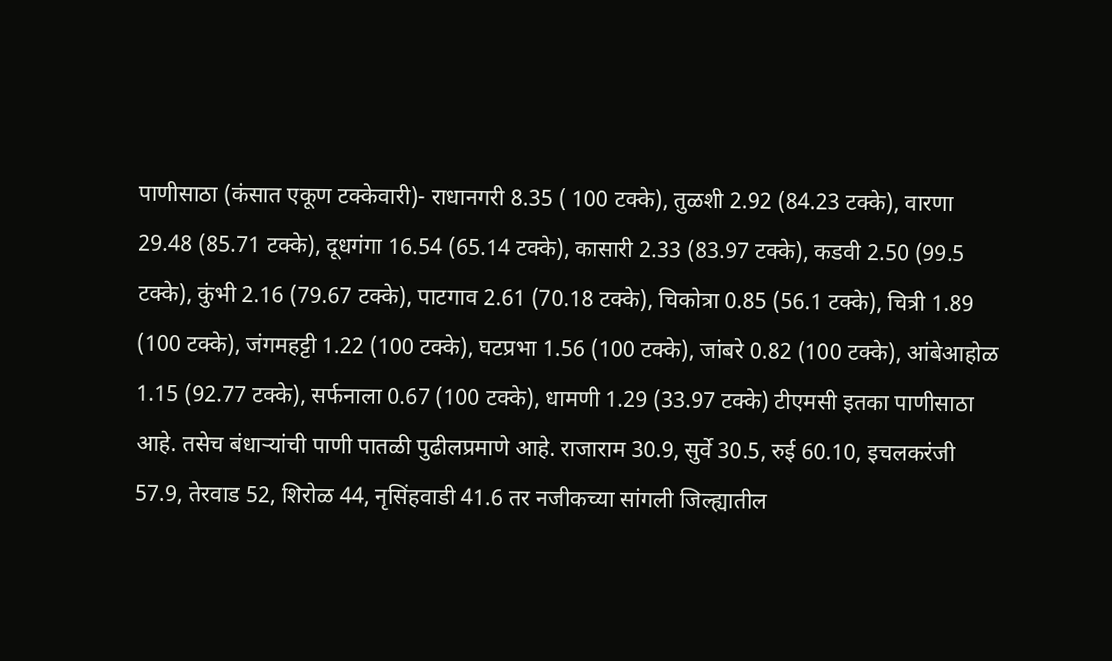पाणीसाठा (कंसात एकूण टक्केवारी)- राधानगरी 8.35 ( 100 टक्के), तुळशी 2.92 (84.23 टक्के), वारणा 29.48 (85.71 टक्के), दूधगंगा 16.54 (65.14 टक्के), कासारी 2.33 (83.97 टक्के), कडवी 2.50 (99.5 टक्के), कुंभी 2.16 (79.67 टक्के), पाटगाव 2.61 (70.18 टक्के), चिकोत्रा 0.85 (56.1 टक्के), चित्री 1.89 (100 टक्के), जंगमहट्टी 1.22 (100 टक्के), घटप्रभा 1.56 (100 टक्के), जांबरे 0.82 (100 टक्के), आंबेआहोळ 1.15 (92.77 टक्के), सर्फनाला 0.67 (100 टक्के), धामणी 1.29 (33.97 टक्के) टीएमसी इतका पाणीसाठा आहे. तसेच बंधाऱ्यांची पाणी पातळी पुढीलप्रमाणे आहे. राजाराम 30.9, सुर्वे 30.5, रुई 60.10, इचलकरंजी 57.9, तेरवाड 52, शिरोळ 44, नृसिंहवाडी 41.6 तर नजीकच्या सांगली जिल्ह्यातील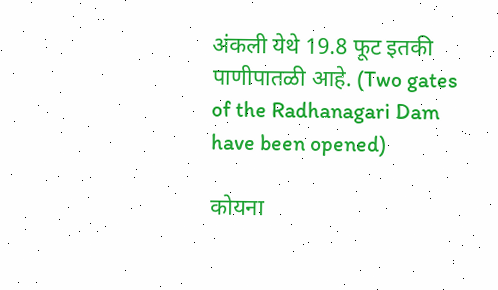अंकली येथे 19.8 फूट इतकी पाणीपातळी आहे. (Two gates of the Radhanagari Dam have been opened)

कोयना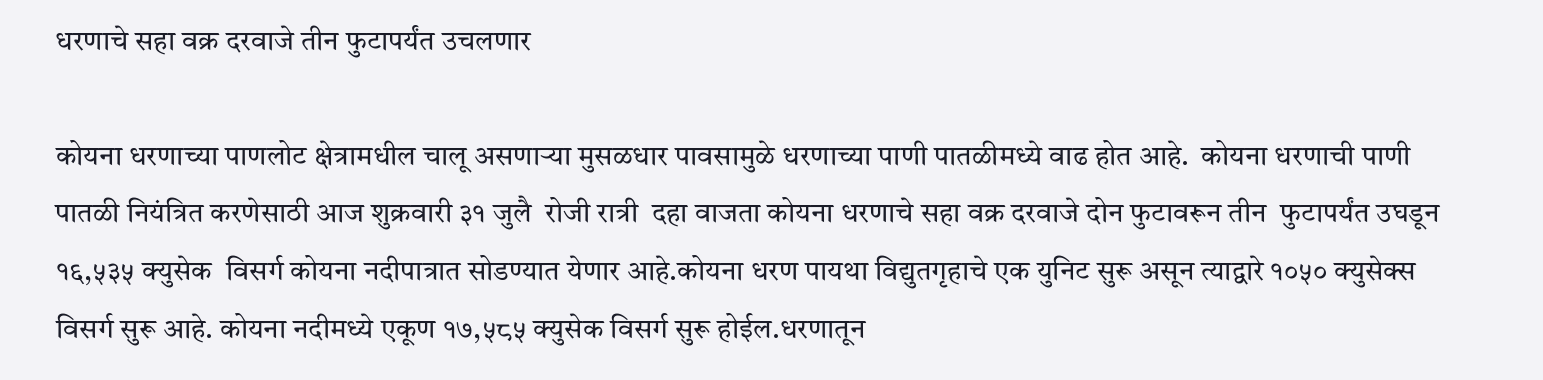धरणाचे सहा वक्र दरवाजे तीन फुटापर्यंत उचलणार

कोयना धरणाच्या पाणलोट क्षेत्रामधील चालू असणाऱ्या मुसळधार पावसामुळे धरणाच्या पाणी पातळीमध्ये वाढ होत आहे.  कोयना धरणाची पाणी पातळी नियंत्रित करणेसाठी आज शुक्रवारी ३१ जुलै  रोजी रात्री  दहा वाजता कोयना धरणाचे सहा वक्र दरवाजे दोन फुटावरून तीन  फुटापर्यंत उघडून १६,५३५ क्युसेक  विसर्ग कोयना नदीपात्रात सोडण्यात येणार आहे.कोयना धरण पायथा विद्युतगृहाचे एक युनिट सुरू असून त्याद्वारे १०५० क्युसेक्स विसर्ग सुरू आहे. कोयना नदीमध्ये एकूण १७,५८५ क्युसेक विसर्ग सुरू होईल.धरणातून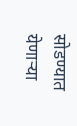सोडण्यात येणाऱ्या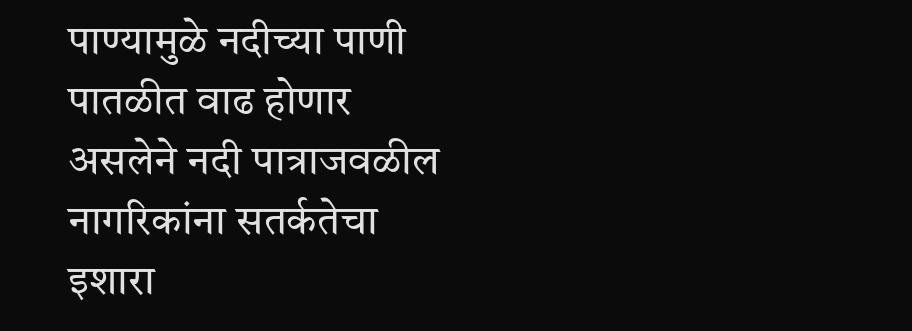पाण्यामुळे नदीच्या पाणी पातळीत वाढ होणार असलेने नदी पात्राजवळील नागरिकांना सतर्कतेचा इशारा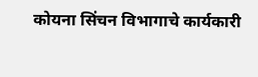कोयना सिंचन विभागाचे कार्यकारी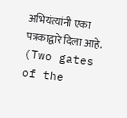अभियंत्यांनी एका पत्रकाद्वारे दिला आहे. (Two gates of the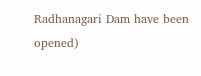Radhanagari Dam have been opened)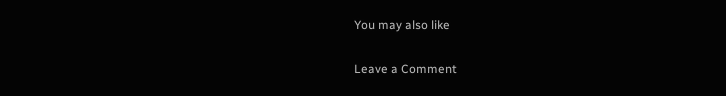You may also like

Leave a Comment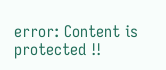error: Content is protected !!